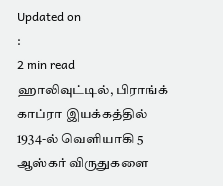Updated on
:
2 min read
ஹாலிவுட்டில், பிராங்க் காப்ரா இயக்கத்தில் 1934-ல் வெளியாகி 5 ஆஸ்கர் விருதுகளை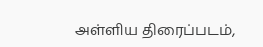அள்ளிய திரைப்படம்,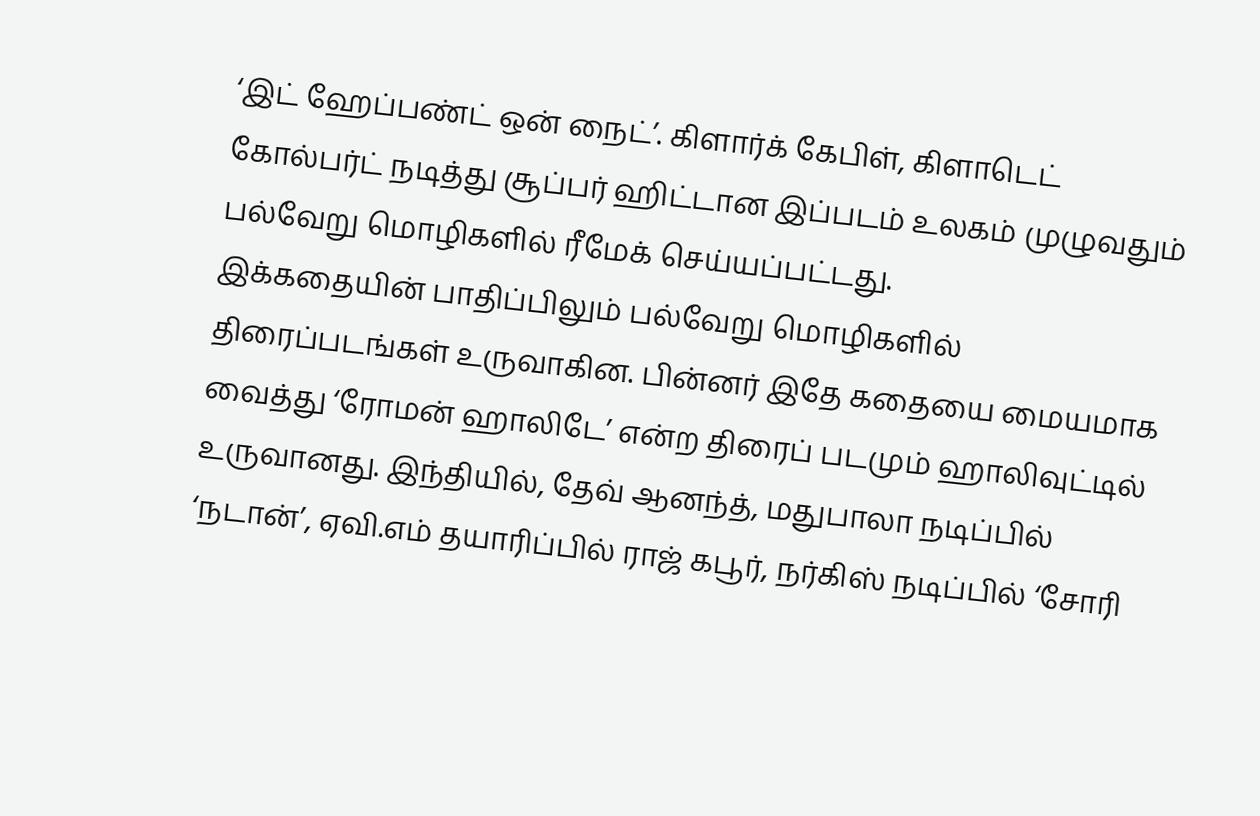‘இட் ஹேப்பண்ட் ஒன் நைட்’. கிளார்க் கேபிள், கிளாடெட் கோல்பர்ட் நடித்து சூப்பர் ஹிட்டான இப்படம் உலகம் முழுவதும் பல்வேறு மொழிகளில் ரீமேக் செய்யப்பட்டது.
இக்கதையின் பாதிப்பிலும் பல்வேறு மொழிகளில் திரைப்படங்கள் உருவாகின. பின்னர் இதே கதையை மையமாக வைத்து ‘ரோமன் ஹாலிடே’ என்ற திரைப் படமும் ஹாலிவுட்டில் உருவானது. இந்தியில், தேவ் ஆனந்த், மதுபாலா நடிப்பில் ‘நடான்’, ஏவி.எம் தயாரிப்பில் ராஜ் கபூர், நர்கிஸ் நடிப்பில் ‘சோரி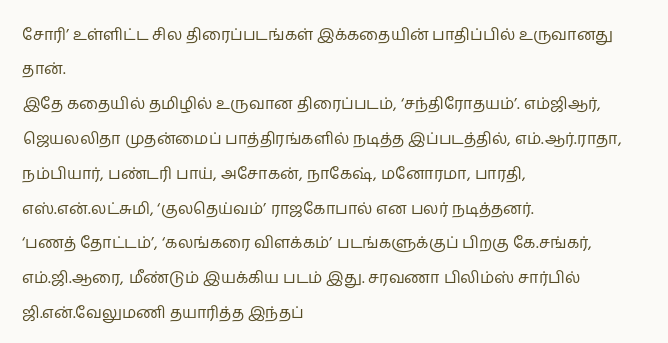சோரி’ உள்ளிட்ட சில திரைப்படங்கள் இக்கதையின் பாதிப்பில் உருவானது தான்.
இதே கதையில் தமிழில் உருவான திரைப்படம், ‘சந்திரோதயம்’. எம்ஜிஆர், ஜெயலலிதா முதன்மைப் பாத்திரங்களில் நடித்த இப்படத்தில், எம்.ஆர்.ராதா, நம்பியார், பண்டரி பாய், அசோகன், நாகேஷ், மனோரமா, பாரதி, எஸ்.என்.லட்சுமி, ‘குலதெய்வம்’ ராஜகோபால் என பலர் நடித்தனர்.
‘பணத் தோட்டம்’, ‘கலங்கரை விளக்கம்’ படங்களுக்குப் பிறகு கே.சங்கர், எம்.ஜி.ஆரை, மீண்டும் இயக்கிய படம் இது. சரவணா பிலிம்ஸ் சார்பில் ஜி.என்.வேலுமணி தயாரித்த இந்தப்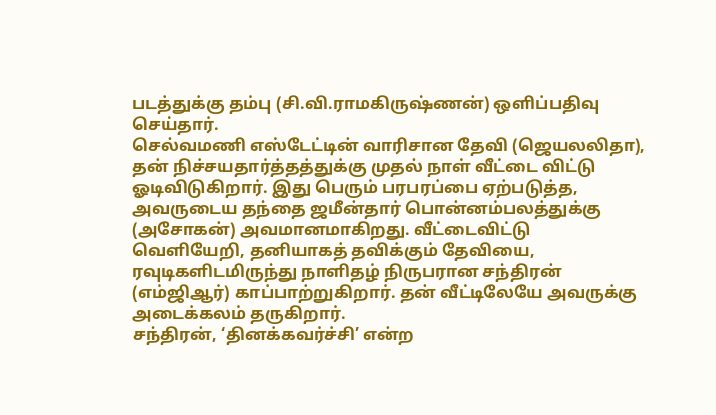படத்துக்கு தம்பு (சி.வி.ராமகிருஷ்ணன்) ஒளிப்பதிவு செய்தார்.
செல்வமணி எஸ்டேட்டின் வாரிசான தேவி (ஜெயலலிதா), தன் நிச்சயதார்த்தத்துக்கு முதல் நாள் வீட்டை விட்டு ஓடிவிடுகிறார். இது பெரும் பரபரப்பை ஏற்படுத்த, அவருடைய தந்தை ஜமீன்தார் பொன்னம்பலத்துக்கு (அசோகன்) அவமானமாகிறது. வீட்டைவிட்டு வெளியேறி, தனியாகத் தவிக்கும் தேவியை, ரவுடிகளிடமிருந்து நாளிதழ் நிருபரான சந்திரன் (எம்ஜிஆர்) காப்பாற்றுகிறார். தன் வீட்டிலேயே அவருக்கு அடைக்கலம் தருகிறார்.
சந்திரன், ‘தினக்கவர்ச்சி’ என்ற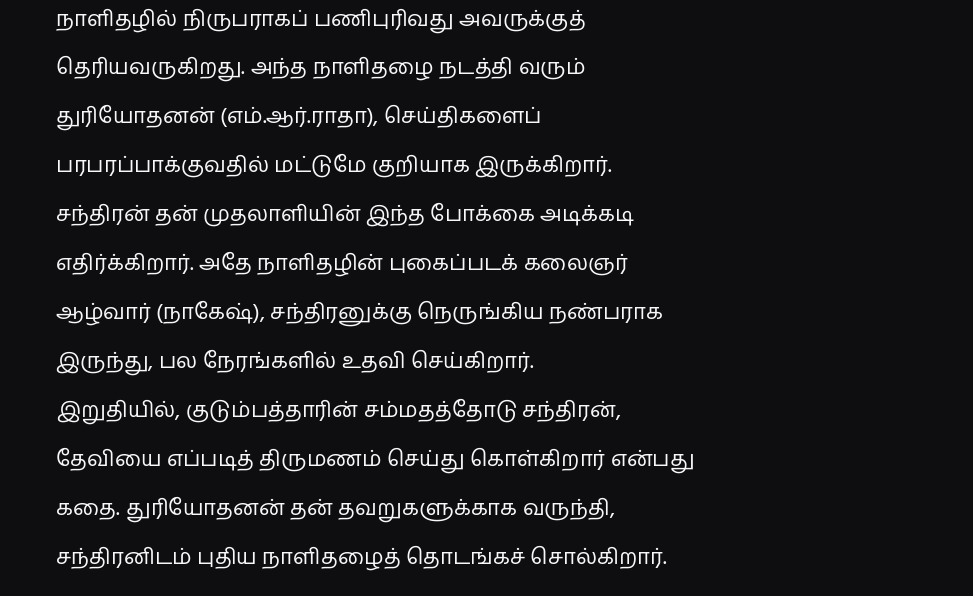நாளிதழில் நிருபராகப் பணிபுரிவது அவருக்குத் தெரியவருகிறது. அந்த நாளிதழை நடத்தி வரும் துரியோதனன் (எம்.ஆர்.ராதா), செய்திகளைப் பரபரப்பாக்குவதில் மட்டுமே குறியாக இருக்கிறார். சந்திரன் தன் முதலாளியின் இந்த போக்கை அடிக்கடி எதிர்க்கிறார். அதே நாளிதழின் புகைப்படக் கலைஞர் ஆழ்வார் (நாகேஷ்), சந்திரனுக்கு நெருங்கிய நண்பராக இருந்து, பல நேரங்களில் உதவி செய்கிறார்.
இறுதியில், குடும்பத்தாரின் சம்மதத்தோடு சந்திரன், தேவியை எப்படித் திருமணம் செய்து கொள்கிறார் என்பது கதை. துரியோதனன் தன் தவறுகளுக்காக வருந்தி, சந்திரனிடம் புதிய நாளிதழைத் தொடங்கச் சொல்கிறார்.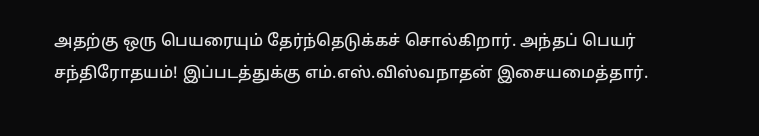அதற்கு ஒரு பெயரையும் தேர்ந்தெடுக்கச் சொல்கிறார். அந்தப் பெயர் சந்திரோதயம்! இப்படத்துக்கு எம்.எஸ்.விஸ்வநாதன் இசையமைத்தார்.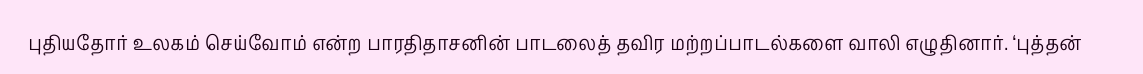புதியதோர் உலகம் செய்வோம் என்ற பாரதிதாசனின் பாடலைத் தவிர மற்றப்பாடல்களை வாலி எழுதினார். ‘புத்தன்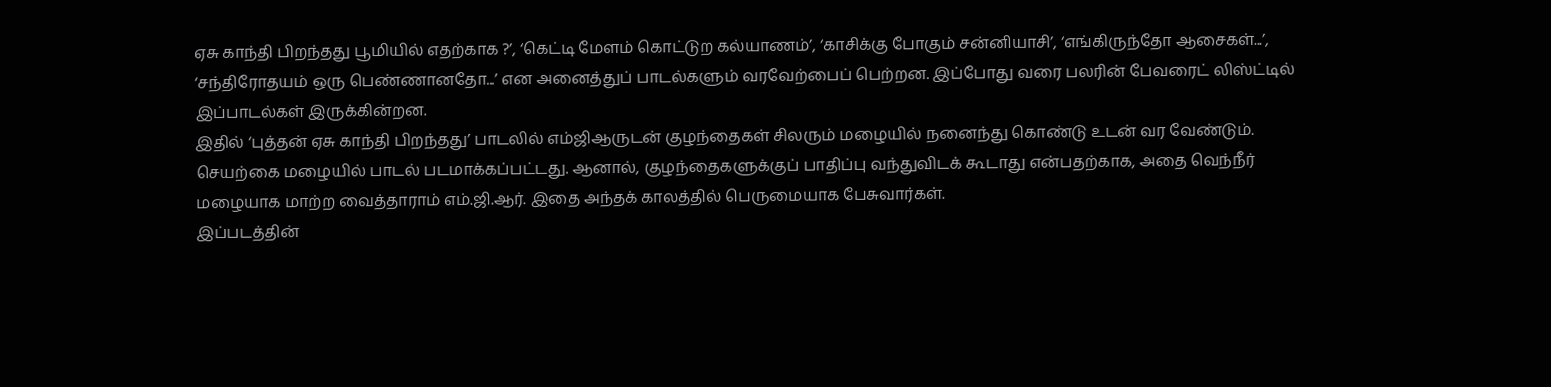ஏசு காந்தி பிறந்தது பூமியில் எதற்காக ?’, ‘கெட்டி மேளம் கொட்டுற கல்யாணம்’, ‘காசிக்கு போகும் சன்னியாசி’, ‘எங்கிருந்தோ ஆசைகள்...’, ‘சந்திரோதயம் ஒரு பெண்ணானதோ...’ என அனைத்துப் பாடல்களும் வரவேற்பைப் பெற்றன. இப்போது வரை பலரின் பேவரைட் லிஸ்ட்டில் இப்பாடல்கள் இருக்கின்றன.
இதில் ‘புத்தன் ஏசு காந்தி பிறந்தது’ பாடலில் எம்ஜிஆருடன் குழந்தைகள் சிலரும் மழையில் நனைந்து கொண்டு உடன் வர வேண்டும். செயற்கை மழையில் பாடல் படமாக்கப்பட்டது. ஆனால், குழந்தைகளுக்குப் பாதிப்பு வந்துவிடக் கூடாது என்பதற்காக, அதை வெந்நீர் மழையாக மாற்ற வைத்தாராம் எம்.ஜி.ஆர். இதை அந்தக் காலத்தில் பெருமையாக பேசுவார்கள்.
இப்படத்தின்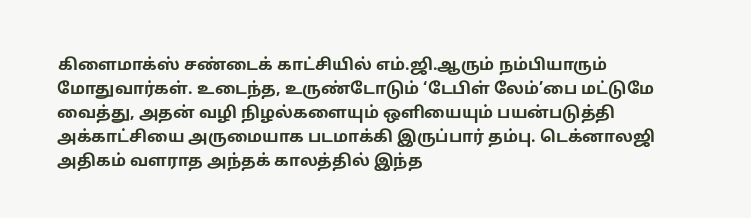கிளைமாக்ஸ் சண்டைக் காட்சியில் எம்.ஜி.ஆரும் நம்பியாரும் மோதுவார்கள். உடைந்த, உருண்டோடும் ‘டேபிள் லேம்’பை மட்டுமே வைத்து, அதன் வழி நிழல்களையும் ஒளியையும் பயன்படுத்தி அக்காட்சியை அருமையாக படமாக்கி இருப்பார் தம்பு. டெக்னாலஜி அதிகம் வளராத அந்தக் காலத்தில் இந்த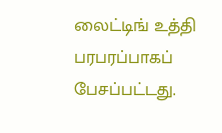லைட்டிங் உத்தி பரபரப்பாகப் பேசப்பட்டது.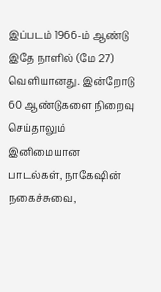இப்படம் 1966-ம் ஆண்டு இதே நாளில் (மே 27) வெளியானது. இன்றோடு 60 ஆண்டுகளை நிறைவு செய்தாலும் இனிமையான பாடல்கள், நாகேஷின் நகைச்சுவை,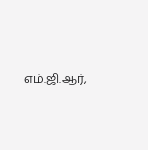எம்.ஜி.ஆர்,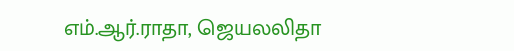எம்.ஆர்.ராதா, ஜெயலலிதா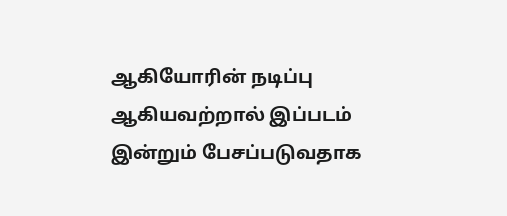ஆகியோரின் நடிப்பு ஆகியவற்றால் இப்படம் இன்றும் பேசப்படுவதாக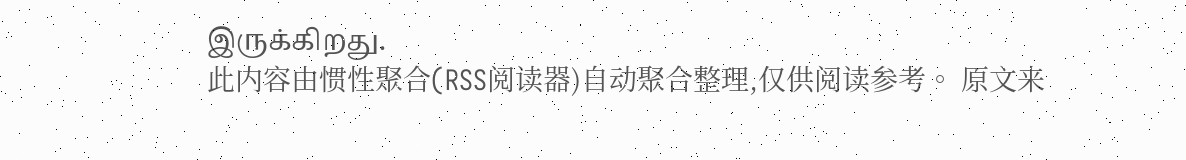இருக்கிறது.
此内容由惯性聚合(RSS阅读器)自动聚合整理,仅供阅读参考。 原文来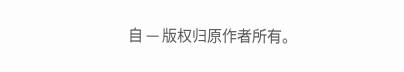自 — 版权归原作者所有。